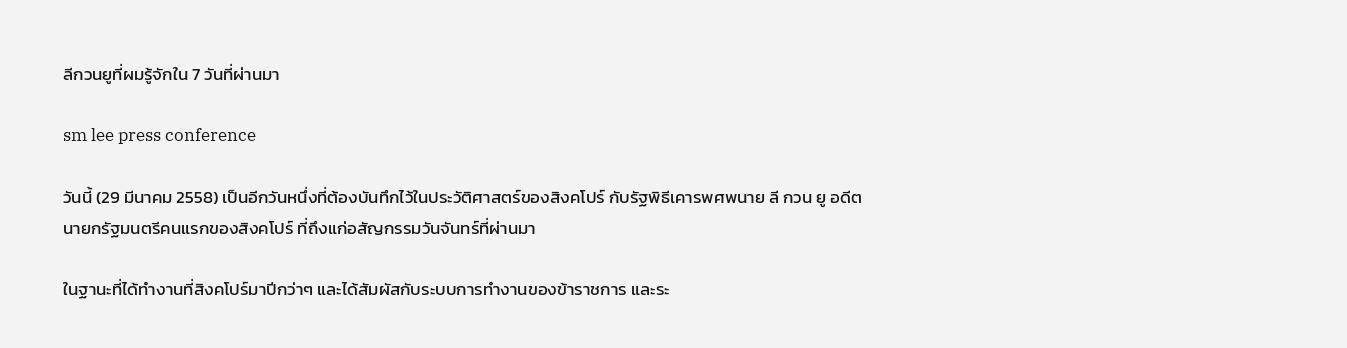ลีกวนยูที่ผมรู้จักใน 7 วันที่ผ่านมา

sm lee press conference

วันนี้ (29 มีนาคม 2558) เป็นอีกวันหนึ่งที่ต้องบันทึกไว้ในประวัติศาสตร์ของสิงคโปร์ กับรัฐพิธีเคารพศพนาย ลี กวน ยู อดีตนายกรัฐมนตรีคนแรกของสิงคโปร์ ที่ถึงแก่อสัญกรรมวันจันทร์ที่ผ่านมา

ในฐานะที่ได้ทำงานที่สิงคโปร์มาปีกว่าๆ และได้สัมผัสกับระบบการทำงานของข้าราชการ และระ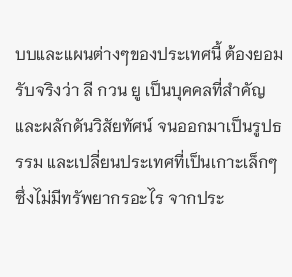บบและแผนต่างๆของประเทศนี้ ต้องยอมรับจริงว่า ลี กวน ยู เป็นบุคคลที่สำคัญ และผลักดันวิสัยทัศน์ จนออกมาเป็นรูปธรรม และเปลี่ยนประเทศที่เป็นเกาะเล็กๆ ซึ่งไม่มีทรัพยากรอะไร จากประ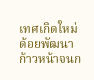เทศเกิดใหม่ด้อยพัฒนา ก้าวหน้าจนก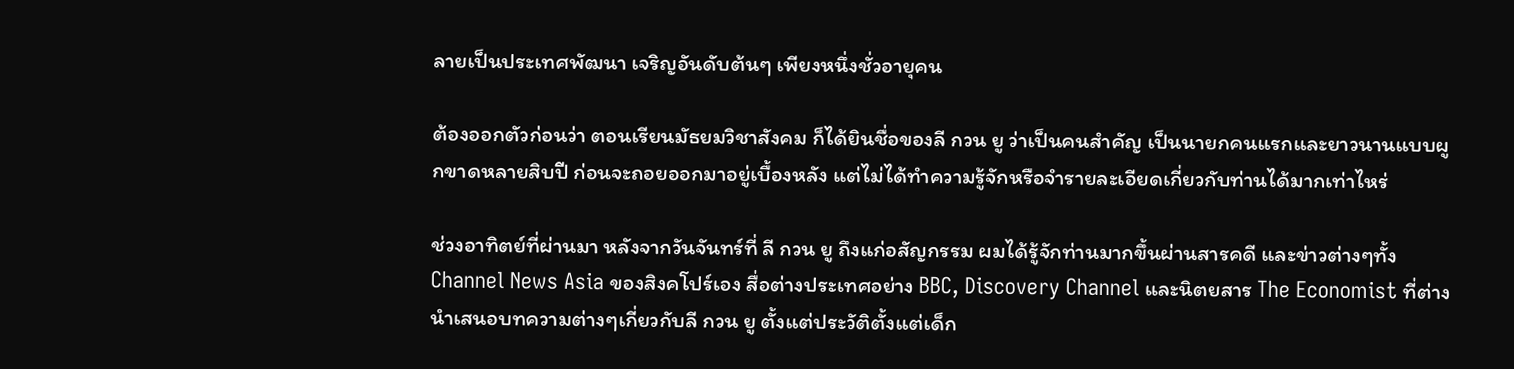ลายเป็นประเทศพัฒนา เจริญอันดับต้นๆ เพียงหนึ่งชั่วอายุคน

ต้องออกตัวก่อนว่า ตอนเรียนมัธยมวิชาสังคม ก็ได้ยินชื่อของลี กวน ยู ว่าเป็นคนสำคัญ เป็นนายกคนแรกและยาวนานแบบผูกขาดหลายสิบปี ก่อนจะถอยออกมาอยู่เบื้องหลัง แต่ไม่ได้ทำความรู้จักหรือจำรายละเอียดเกี่ยวกับท่านได้มากเท่าไหร่

ช่วงอาทิตย์ที่ผ่านมา หลังจากวันจันทร์ที่ ลี กวน ยู ถึงแก่อสัญกรรม ผมได้รู้จักท่านมากขึ้นผ่านสารคดี และข่าวต่างๆทั้ง Channel News Asia ของสิงคโปร์เอง สื่อต่างประเทศอย่าง BBC, Discovery Channel และนิตยสาร The Economist ที่ต่างนำเสนอบทความต่างๆเกี่ยวกับลี กวน ยู ตั้งแต่ประวัติตั้งแต่เด็ก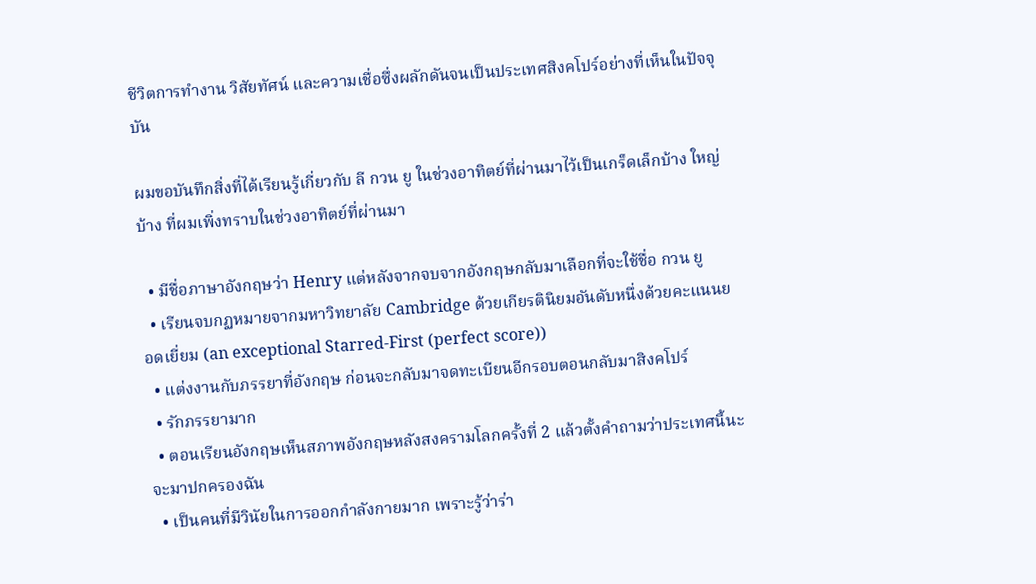ชีวิตการทำงาน วิสัยทัศน์ และความเชื่อซึ่งผลักดันจนเป็นประเทศสิงคโปร์อย่างที่เห็นในปัจจุบัน

ผมขอบันทึกสิ่งที่ได้เรียนรู้เกี่ยวกับ ลี กวน ยู ในช่วงอาทิตย์ที่ผ่านมาไว้เป็นเกร็ดเล็กบ้าง ใหญ่บ้าง ที่ผมเพิ่งทราบในช่วงอาทิตย์ที่ผ่านมา

  • มีชื่อภาษาอังกฤษว่า Henry แต่หลังจากจบจากอังกฤษกลับมาเลือกที่จะใช้ชื่อ กวน ยู
  • เรียนจบกฏหมายจากมหาวิทยาลัย Cambridge ด้วยเกียรตินิยมอันดับหนึ่งด้วยคะแนนยอดเยี่ยม (an exceptional Starred-First (perfect score))
  • แต่งงานกับภรรยาที่อังกฤษ ก่อนจะกลับมาจดทะเบียนอีกรอบตอนกลับมาสิงคโปร์
  • รักภรรยามาก
  • ตอนเรียนอังกฤษเห็นสภาพอังกฤษหลังสงครามโลกครั้งที่ 2 แล้วตั้งคำถามว่าประเทศนี้นะ จะมาปกครองฉัน
  • เป็นคนที่มีวินัยในการออกกำลังกายมาก เพราะรู้ว่าร่า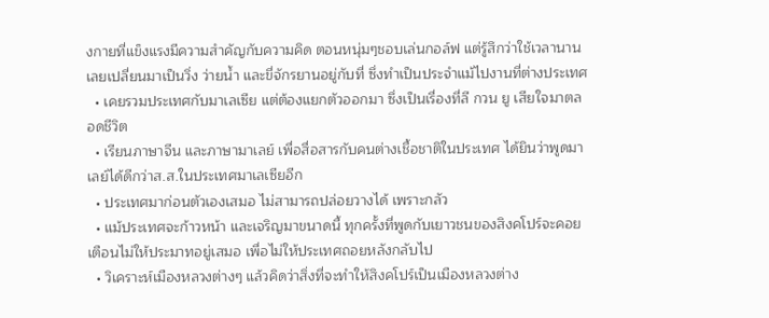งกายที่แข็งแรงมีความสำคัญกับความคิด ตอนหนุ่มๆชอบเล่นกอล์ฟ แต่รู้สึกว่าใช้เวลานาน เลยเปลี่ยนมาเป็นวิ่ง ว่ายน้ำ และขี่จักรยานอยู่กับที่ ซึ่งทำเป็นประจำแม้ไปงานที่ต่างประเทศ
  • เคยรวมประเทศกับมาเลเซีย แต่ต้องแยกตัวออกมา ซึ่งเป็นเรื่องที่ลี กวน ยู เสียใจมาตลอดชีวิต
  • เรียนภาษาจีน และภาษามาเลย์ เพื่อสื่อสารกับคนต่างเชื้อชาติในประเทศ ได้ยินว่าพูดมาเลย์ได้ดีกว่าส.ส.ในประเทศมาเลเซียอีก
  • ประเทศมาก่อนตัวเองเสมอ ไม่สามารถปล่อยวางได้ เพราะกลัว
  • แม้ประเทศจะก้าวหน้า และเจริญมาขนาดนี้ ทุกครั้งที่พูดกับเยาวชนของสิงคโปร์จะคอยเตือนไม่ให้ประมาทอยู่เสมอ เพื่อไม่ให้ประเทศถอยหลังกลับไป
  • วิเคราะห์เมืองหลวงต่างๆ แล้วคิดว่าสิ่งที่จะทำให้สิงคโปร์เป็นเมืองหลวงต่าง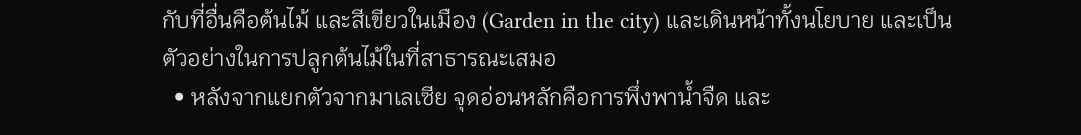กับที่อื่นคือต้นไม้ และสีเขียวในเมือง (Garden in the city) และเดินหน้าทั้งนโยบาย และเป็นตัวอย่างในการปลูกต้นไม้ในที่สาธารณะเสมอ
  • หลังจากแยกตัวจากมาเลเซีย จุดอ่อนหลักคือการพึ่งพาน้ำจืด และ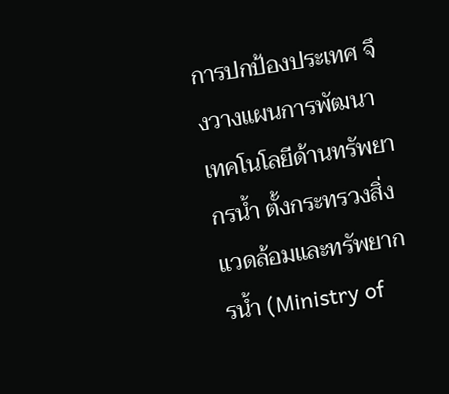การปกป้องประเทศ จึงวางแผนการพัฒนาเทคโนโลยีด้านทรัพยากรน้ำ ตั้งกระทรวงสิ่งแวดล้อมและทรัพยากรน้ำ (Ministry of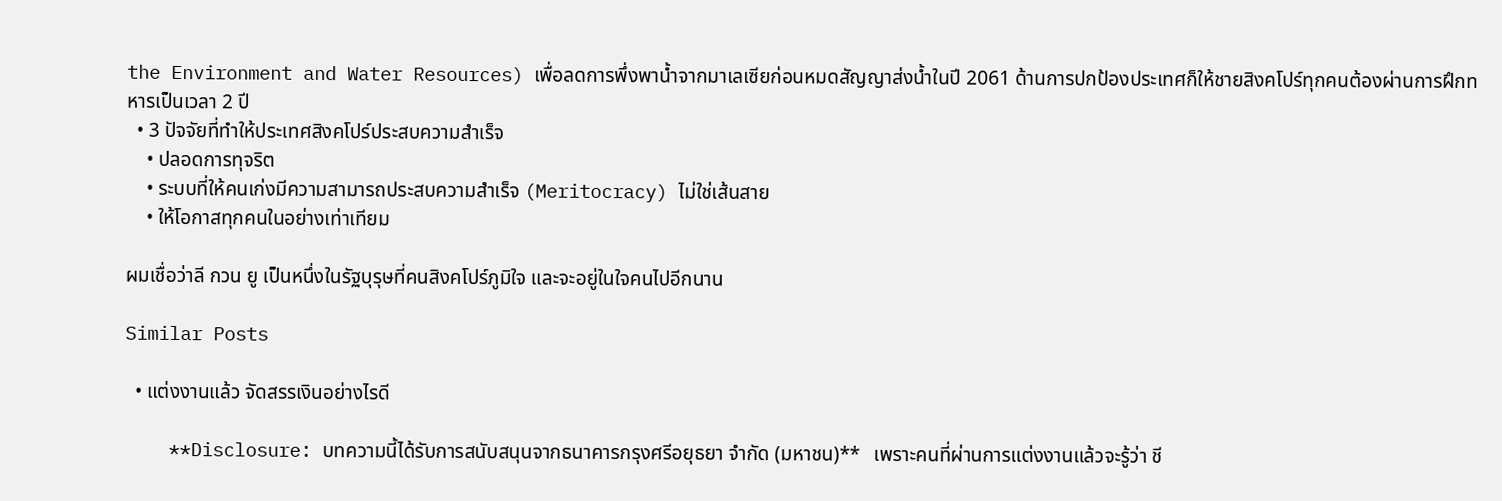the Environment and Water Resources) เพื่อลดการพึ่งพาน้ำจากมาเลเซียก่อนหมดสัญญาส่งน้ำในปี 2061 ด้านการปกป้องประเทศก็ให้ชายสิงคโปร์ทุกคนต้องผ่านการฝึกทหารเป็นเวลา 2 ปี
  • 3 ปัจจัยที่ทำให้ประเทศสิงคโปร์ประสบความสำเร็จ
    • ปลอดการทุจริต
    • ระบบที่ให้คนเก่งมีความสามารถประสบความสำเร็จ (Meritocracy) ไม่ใช่เส้นสาย
    • ให้โอกาสทุกคนในอย่างเท่าเทียม

ผมเชื่อว่าลี กวน ยู เป็นหนึ่งในรัฐบุรุษที่คนสิงคโปร์ภูมิใจ และจะอยู่ในใจคนไปอีกนาน

Similar Posts

  • แต่งงานแล้ว จัดสรรเงินอย่างไรดี

    **Disclosure: บทความนี้ได้รับการสนับสนุนจากธนาคารกรุงศรีอยุธยา จำกัด (มหาชน)**   เพราะคนที่ผ่านการแต่งงานแล้วจะรู้ว่า ชี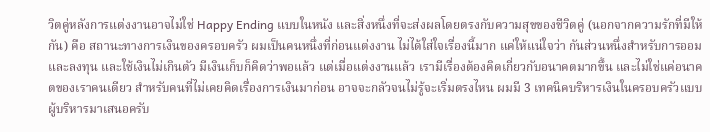วิตคู่หลังการแต่งงานอาจไม่ใช่ Happy Ending แบบในหนัง และสิ่งหนึ่งที่จะส่งผลโดยตรงกับความสุขของชีวิตคู่ (นอกจากความรักที่มีให้กัน) คือ สถานะทางการเงินของครอบครัว ผมเป็นคนหนึ่งที่ก่อนแต่งงาน ไม่ได้ใส่ใจเรื่องนี้มาก แค่ให้แน่ใจว่า กันส่วนหนึ่งสำหรับการออมและลงทุน และใช้เงินไม่เกินตัว มีเงินเก็บก็คิดว่าพอแล้ว แต่เมื่อแต่งงานแล้ว เรามีเรื่องต้องคิดเกี่ยวกับอนาคตมากขึ้น และไม่ใช่แค่อนาคตของเราคนเดียว สำหรับคนที่ไม่เคยคิดเรื่องการเงินมาก่อน อาจจะกลัวจนไม่รู้จะเริ่มตรงไหน ผมมี 3 เทคนิคบริหารเงินในครอบครัวแบบผู้บริหารมาเสนอครับ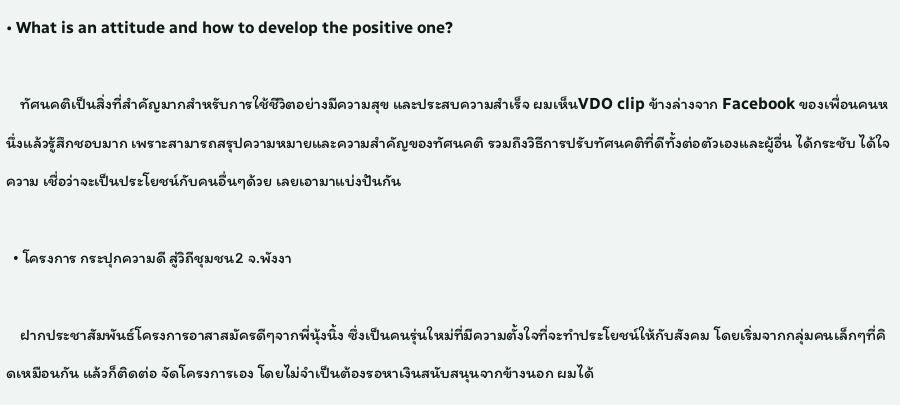• What is an attitude and how to develop the positive one?

    ทัศนคติเป็นสิ่งที่สำคัญมากสำหรับการใช้ชีวิตอย่างมีความสุข และประสบความสำเร็จ ผมเห็นVDO clip ข้างล่างจาก Facebook ของเพื่อนคนหนึ่งแล้วรู้สึกชอบมาก เพราะสามารถสรุปความหมายและความสำคัญของทัศนคติ รวมถึงวิธีการปรับทัศนคติที่ดีทั้งต่อตัวเองและผู้อื่น ได้กระชับ ได้ใจความ เชื่อว่าจะเป็นประโยชน์กับคนอื่นๆด้วย เลยเอามาแบ่งปันกัน

  • โครงการ กระปุกความดี สู่วิถีชุมชน2 จ.พังงา

    ฝากประชาสัมพันธ์โครงการอาสาสมัครดีๆจากพี่นุ้งนิ้ง ซึ่งเป็นคนรุ่นใหม่ที่มีความตั้งใจที่จะทำประโยชน์ให้กับสังคม โดยเริ่มจากกลุ่มคนเล็กๆที่คิดเหมือนกัน แล้วก็ติดต่อ จัดโครงการเอง โดยไม่จำเป็นต้องรอหาเงินสนับสนุนจากข้างนอก ผมได้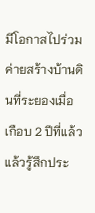มีโอกาสไปร่วมค่ายสร้างบ้านดินที่ระยองเมื่อเกือบ 2 ปีที่แล้ว แล้วรู้สึกประ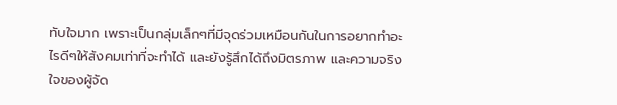ทับใจมาก เพราะเป็นกลุ่มเล็กๆที่มีจุดร่วมเหมือนกันในการอยากทำอะไรดีๆให้สังคมเท่าที่จะทำได้ และยังรู้สึกได้ถึงมิตรภาพ และความจริงใจของผู้จัด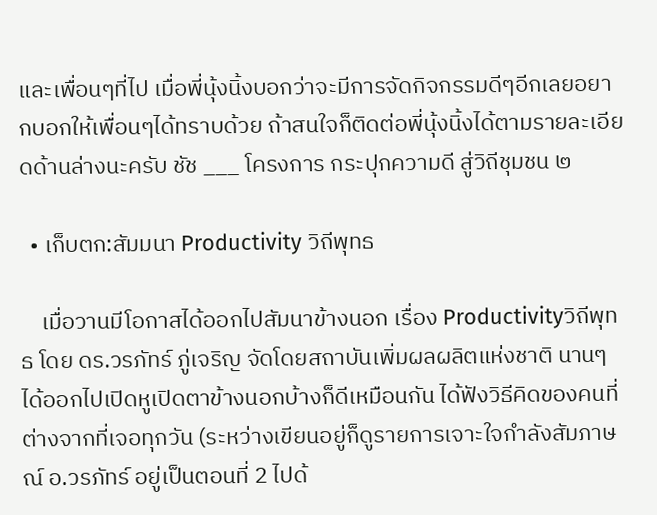และเพื่อนๆที่ไป เมื่อพี่นุ้งนิ้งบอกว่าจะมีการจัดกิจกรรมดีๆอีกเลยอยากบอกให้เพื่อนๆได้ทราบด้วย ถ้าสนใจก็ติดต่อพี่นุ้งนิ้งได้ตามรายละเอียดด้านล่างนะครับ ชัช ___ โครงการ กระปุกความดี สู่วิถีชุมชน ๒

  • เก็บตก:สัมมนา Productivity วิถีพุทธ

    เมื่อวานมีโอกาสได้ออกไปสัมนาข้างนอก เรื่อง Productivityวิถีพุทธ โดย ดร.วรภัทร์ ภู่เจริญ จัดโดยสถาบันเพิ่มผลผลิตแห่งชาติ นานๆได้ออกไปเปิดหูเปิดตาข้างนอกบ้างก็ดีเหมือนกัน ได้ฟังวิธีคิดของคนที่ต่างจากที่เจอทุกวัน (ระหว่างเขียนอยู่ก็ดูรายการเจาะใจกำลังสัมภาษณ์ อ.วรภัทร์ อยู่เป็นตอนที่ 2 ไปด้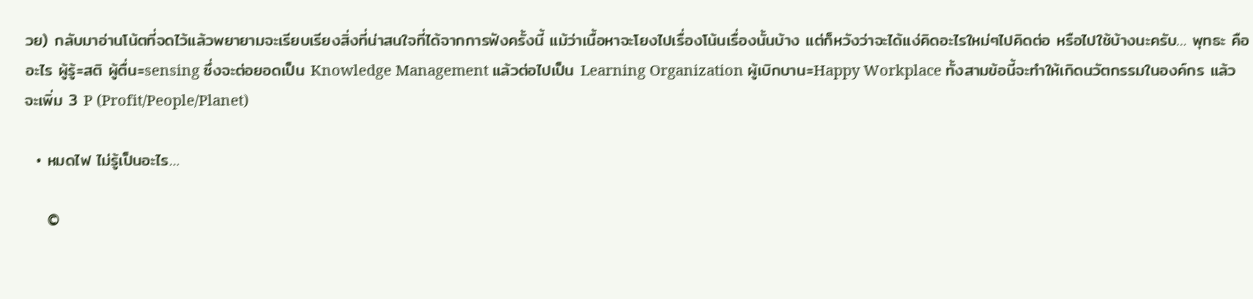วย) กลับมาอ่านโน้ตที่จดไว้แล้วพยายามจะเรียบเรียงสิ่งที่น่าสนใจที่ได้จากการฟังครั้งนี้ แม้ว่าเนื้อหาจะโยงไปเรื่องโน้นเรื่องนั้นบ้าง แต่ก็หวังว่าจะได้แง่คิดอะไรใหม่ๆไปคิดต่อ หรือไปใช้บ้างนะครับ… พุทธะ คืออะไร ผู้รู้=สติ ผู้ตื่น=sensing ซึ่งจะต่อยอดเป็น Knowledge Management แล้วต่อไปเป็น Learning Organization ผู้เบิกบาน=Happy Workplace ทั้งสามข้อนี้จะทำให้เกิดนวัตกรรมในองค์กร แล้วจะเพิ่ม 3 P (Profit/People/Planet)

  • หมดไฟ ไม่รู้เป็นอะไร…

    ©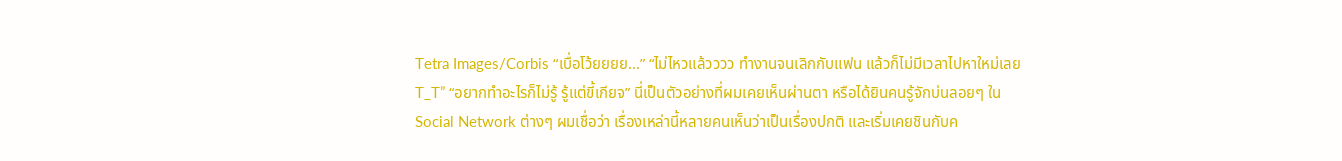Tetra Images/Corbis “เบื่อโว้ยยยย…” “ไม่ไหวแล้วววว ทำงานจนเลิกกับแฟน แล้วก็ไม่มีเวลาไปหาใหม่เลย T_T” “อยากทำอะไรก็ไม่รู้ รู้แต่ขี้เกียจ” นี่เป็นตัวอย่างที่ผมเคยเห็นผ่านตา หรือได้ยินคนรู้จักบ่นลอยๆ ใน Social Network ต่างๆ ผมเชื่อว่า เรื่องเหล่านี้หลายคนเห็นว่าเป็นเรื่องปกติ และเริ่มเคยชินกับค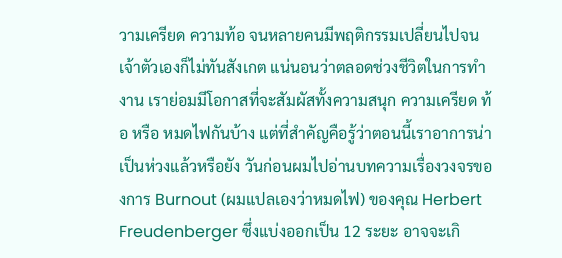วามเครียด ความท้อ จนหลายคนมีพฤติกรรมเปลี่ยนไปจนเจ้าตัวเองก็ไม่ทันสังเกต แน่นอนว่าตลอดช่วงชีวิตในการทำงาน เราย่อมมีโอกาสที่จะสัมผัสทั้งความสนุก ความเครียด ท้อ หรือ หมดไฟกันบ้าง แต่ที่สำคัญคือรู้ว่าตอนนี้เราอาการน่าเป็นห่วงแล้วหรือยัง วันก่อนผมไปอ่านบทความเรื่องวงจรของการ Burnout (ผมแปลเองว่าหมดไฟ) ของคุณ Herbert Freudenberger ซึ่งแบ่งออกเป็น 12 ระยะ อาจจะเกิ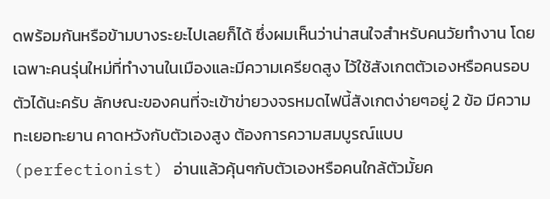ดพร้อมกันหรือข้ามบางระยะไปเลยก็ได้ ซึ่งผมเห็นว่าน่าสนใจสำหรับคนวัยทำงาน โดยเฉพาะคนรุ่นใหม่ที่ทำงานในเมืองและมีความเครียดสูง ไว้ใช้สังเกตตัวเองหรือคนรอบตัวได้นะครับ ลักษณะของคนที่จะเข้าข่ายวงจรหมดไฟนี้สังเกตง่ายๆอยู่ 2 ข้อ มีความทะเยอทะยาน คาดหวังกับตัวเองสูง ต้องการความสมบูรณ์แบบ (perfectionist) อ่านแล้วคุ้นๆกับตัวเองหรือคนใกล้ตัวมั้ยค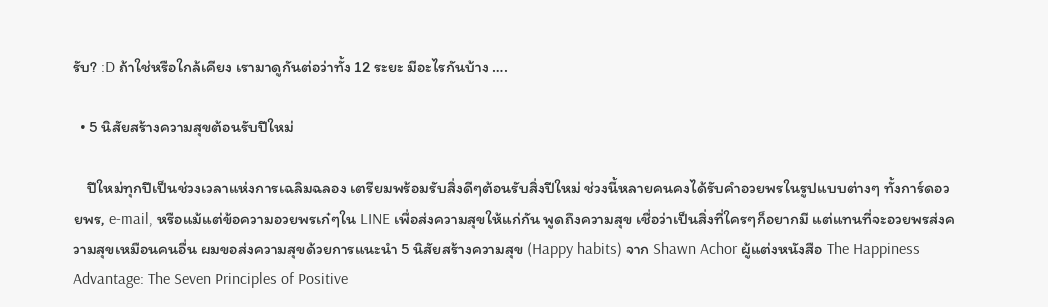รับ? :D ถ้าใช่หรือใกล้เคียง เรามาดูกันต่อว่าทั้ง 12 ระยะ มีอะไรกันบ้าง ….

  • 5 นิสัยสร้างความสุขต้อนรับปีใหม่

    ปีใหม่ทุกปีเป็นช่วงเวลาแห่งการเฉลิมฉลอง เตรียมพร้อมรับสิ่งดีๆต้อนรับสิ่งปีใหม่ ช่วงนี้หลายคนคงได้รับคำอวยพรในรูปแบบต่างๆ ทั้งการ์ดอวยพร, e-mail, หรือแม้แต่ข้อความอวยพรเก๋ๆใน LINE เพื่อส่งความสุขให้แก่กัน พูดถึงความสุข เชื่อว่าเป็นสิ่งที่ใครๆก็อยากมี แต่แทนที่จะอวยพรส่งความสุขเหมือนคนอื่น ผมขอส่งความสุขด้วยการแนะนำ 5 นิสัยสร้างความสุข (Happy habits) จาก Shawn Achor ผู้แต่งหนังสือ The Happiness Advantage: The Seven Principles of Positive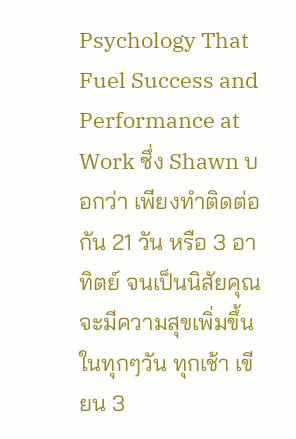Psychology That Fuel Success and Performance at Work ซึ่ง Shawn บอกว่า เพียงทำติดต่อกัน 21 วัน หรือ 3 อาทิตย์ จนเป็นนิสัยคุณจะมีความสุขเพิ่มขึ้นในทุกๆวัน ทุกเช้า เขียน 3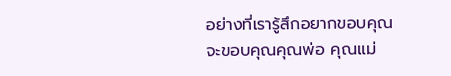อย่างที่เรารู้สึกอยากขอบคุณ จะขอบคุณคุณพ่อ คุณแม่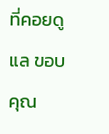ที่คอยดูแล ขอบคุณ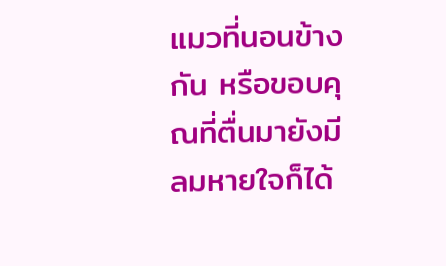แมวที่นอนข้างกัน หรือขอบคุณที่ตื่นมายังมีลมหายใจก็ได้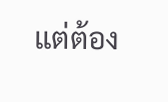แต่ต้อง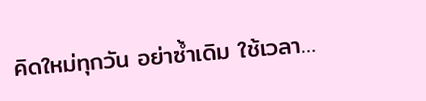คิดใหม่ทุกวัน อย่าซ้ำเดิม ใช้เวลา…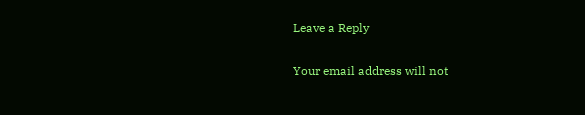Leave a Reply

Your email address will not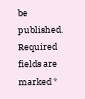be published. Required fields are marked *